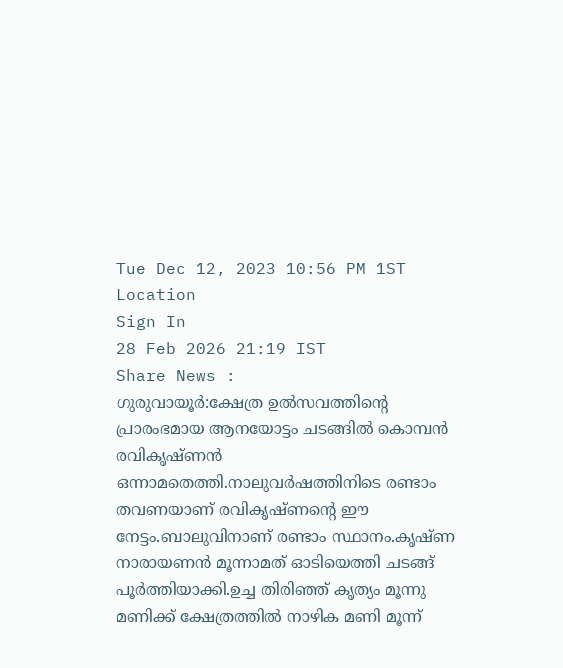Tue Dec 12, 2023 10:56 PM 1ST
Location
Sign In
28 Feb 2026 21:19 IST
Share News :
ഗുരുവായൂർ:ക്ഷേത്ര ഉൽസവത്തിൻ്റെ പ്രാരംഭമായ ആനയോട്ടം ചടങ്ങിൽ കൊമ്പൻ രവികൃഷ്ണൻ ഒന്നാമതെത്തി.നാലുവർഷത്തിനിടെ രണ്ടാം തവണയാണ് രവികൃഷ്ണൻ്റെ ഈ നേട്ടം.ബാലുവിനാണ് രണ്ടാം സ്ഥാനം.കൃഷ്ണ നാരായണൻ മൂന്നാമത് ഓടിയെത്തി ചടങ്ങ് പൂർത്തിയാക്കി.ഉച്ച തിരിഞ്ഞ് കൃത്യം മൂന്നു മണിക്ക് ക്ഷേത്രത്തിൽ നാഴിക മണി മൂന്ന്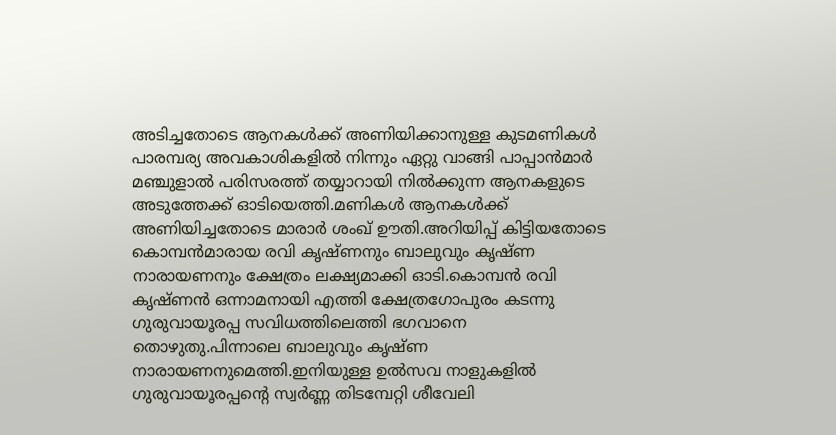അടിച്ചതോടെ ആനകൾക്ക് അണിയിക്കാനുള്ള കുടമണികൾ പാരമ്പര്യ അവകാശികളിൽ നിന്നും ഏറ്റു വാങ്ങി പാപ്പാൻമാർ മഞ്ചുളാൽ പരിസരത്ത് തയ്യാറായി നിൽക്കുന്ന ആനകളുടെ അടുത്തേക്ക് ഓടിയെത്തി.മണികൾ ആനകൾക്ക് അണിയിച്ചതോടെ മാരാർ ശംഖ് ഊതി.അറിയിപ്പ് കിട്ടിയതോടെ കൊമ്പൻമാരായ രവി കൃഷ്ണനും ബാലുവും കൃഷ്ണ നാരായണനും ക്ഷേത്രം ലക്ഷ്യമാക്കി ഓടി.കൊമ്പൻ രവി കൃഷ്ണൻ ഒന്നാമനായി എത്തി ക്ഷേത്രഗോപുരം കടന്നു ഗുരുവായൂരപ്പ സവിധത്തിലെത്തി ഭഗവാനെ തൊഴുതു.പിന്നാലെ ബാലുവും കൃഷ്ണ നാരായണനുമെത്തി.ഇനിയുള്ള ഉൽസവ നാളുകളിൽ ഗുരുവായൂരപ്പൻ്റെ സ്വർണ്ണ തിടമ്പേറ്റി ശീവേലി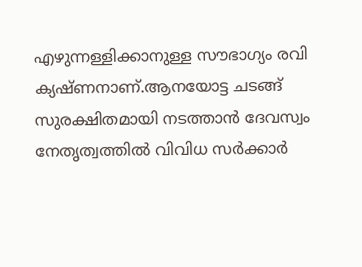എഴുന്നള്ളിക്കാനുള്ള സൗഭാഗ്യം രവി ക്യഷ്ണനാണ്.ആനയോട്ട ചടങ്ങ് സുരക്ഷിതമായി നടത്താൻ ദേവസ്വം നേതൃത്വത്തിൽ വിവിധ സർക്കാർ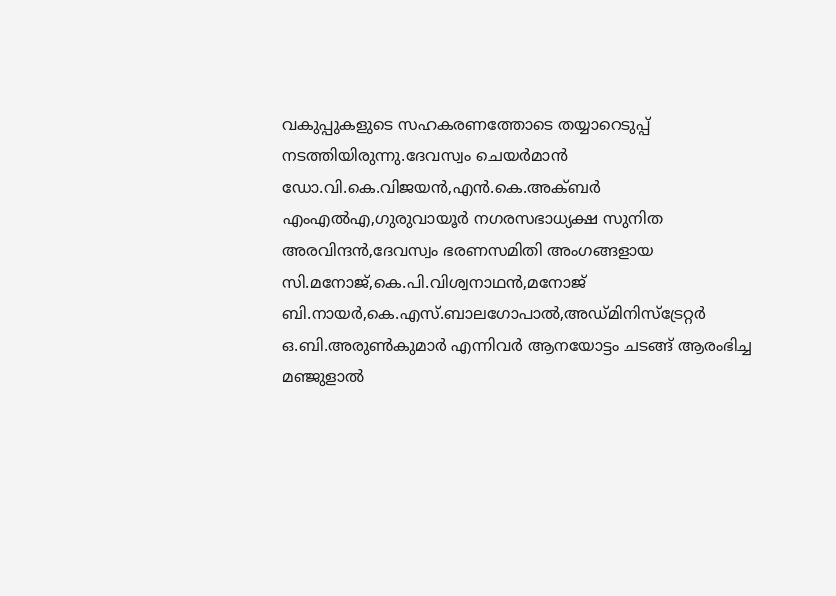വകുപ്പുകളുടെ സഹകരണത്തോടെ തയ്യാറെടുപ്പ് നടത്തിയിരുന്നു.ദേവസ്വം ചെയർമാൻ ഡോ.വി.കെ.വിജയൻ,എൻ.കെ.അക്ബർ എംഎൽഎ,ഗുരുവായൂർ നഗരസഭാധ്യക്ഷ സുനിത അരവിന്ദൻ,ദേവസ്വം ഭരണസമിതി അംഗങ്ങളായ സി.മനോജ്,കെ.പി.വിശ്വനാഥൻ,മനോജ് ബി.നായർ,കെ.എസ്.ബാലഗോപാൽ,അഡ്മിനിസ്ട്രേറ്റർ ഒ.ബി.അരുൺകുമാർ എന്നിവർ ആനയോട്ടം ചടങ്ങ് ആരംഭിച്ച മഞ്ജുളാൽ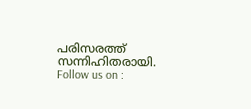പരിസരത്ത് സന്നിഹിതരായി.
Follow us on :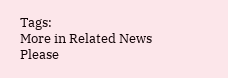Tags:
More in Related News
Please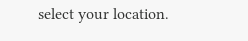select your location.